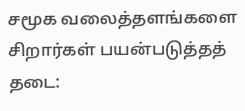சமூக வலைத்தளங்களை சிறார்கள் பயன்படுத்தத் தடை: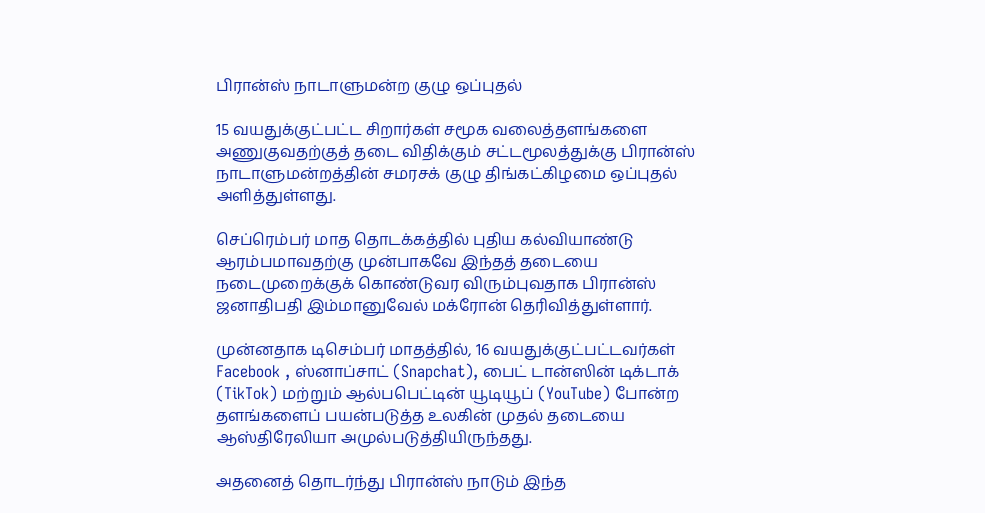பிரான்ஸ் நாடாளுமன்ற குழு ஒப்புதல்

15 வயதுக்குட்பட்ட சிறார்கள் சமூக வலைத்தளங்களை அணுகுவதற்குத் தடை விதிக்கும் சட்டமூலத்துக்கு பிரான்ஸ் நாடாளுமன்றத்தின் சமரசக் குழு திங்கட்கிழமை ஒப்புதல் அளித்துள்ளது.

செப்ரெம்பர் மாத தொடக்கத்தில் புதிய கல்வியாண்டு ஆரம்பமாவதற்கு முன்பாகவே இந்தத் தடையை நடைமுறைக்குக் கொண்டுவர விரும்புவதாக பிரான்ஸ் ஜனாதிபதி இம்மானுவேல் மக்ரோன் தெரிவித்துள்ளார்.

முன்னதாக டிசெம்பர் மாதத்தில், 16 வயதுக்குட்பட்டவர்கள் Facebook , ஸ்னாப்சாட் (Snapchat), பைட் டான்ஸின் டிக்டாக் (TikTok) மற்றும் ஆல்பபெட்டின் யூடியூப் (YouTube) போன்ற தளங்களைப் பயன்படுத்த உலகின் முதல் தடையை ஆஸ்திரேலியா அமுல்படுத்தியிருந்தது.

அதனைத் தொடர்ந்து பிரான்ஸ் நாடும் இந்த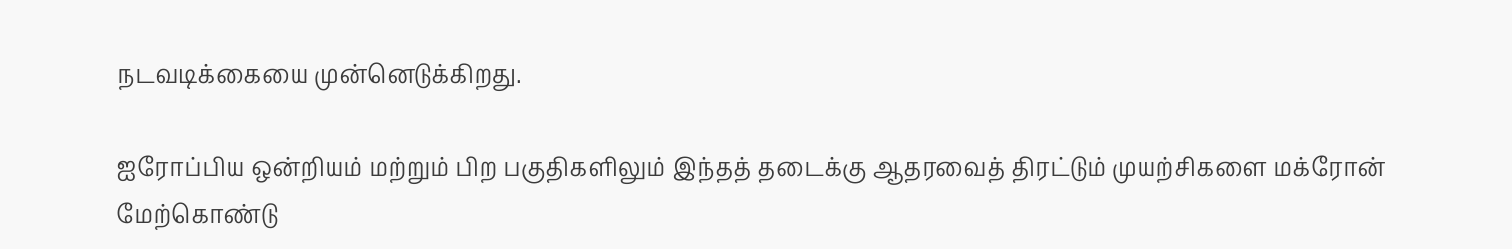நடவடிக்கையை முன்னெடுக்கிறது.

ஐரோப்பிய ஒன்றியம் மற்றும் பிற பகுதிகளிலும் இந்தத் தடைக்கு ஆதரவைத் திரட்டும் முயற்சிகளை மக்ரோன் மேற்கொண்டு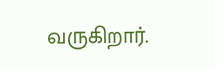வருகிறார்.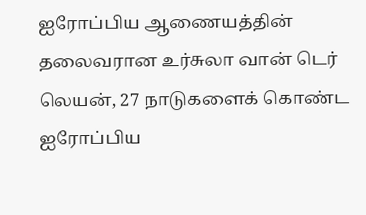ஐரோப்பிய ஆணையத்தின் தலைவரான உர்சுலா வான் டெர் லெயன், 27 நாடுகளைக் கொண்ட ஐரோப்பிய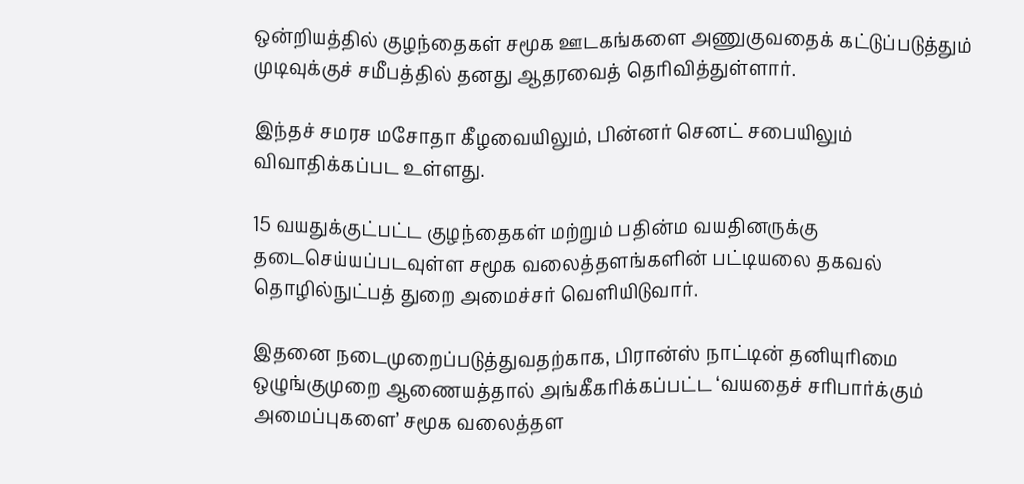ஒன்றியத்தில் குழந்தைகள் சமூக ஊடகங்களை அணுகுவதைக் கட்டுப்படுத்தும் முடிவுக்குச் சமீபத்தில் தனது ஆதரவைத் தெரிவித்துள்ளார்.

இந்தச் சமரச மசோதா கீழவையிலும், பின்னர் செனட் சபையிலும் விவாதிக்கப்பட உள்ளது.

15 வயதுக்குட்பட்ட குழந்தைகள் மற்றும் பதின்ம வயதினருக்கு தடைசெய்யப்படவுள்ள சமூக வலைத்தளங்களின் பட்டியலை தகவல் தொழில்நுட்பத் துறை அமைச்சர் வெளியிடுவார்.

இதனை நடைமுறைப்படுத்துவதற்காக, பிரான்ஸ் நாட்டின் தனியுரிமை ஒழுங்குமுறை ஆணையத்தால் அங்கீகரிக்கப்பட்ட ‘வயதைச் சரிபார்க்கும் அமைப்புகளை’ சமூக வலைத்தள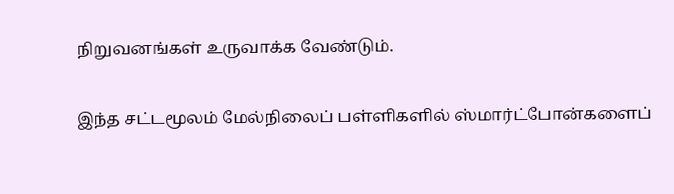நிறுவனங்கள் உருவாக்க வேண்டும்.

இந்த சட்டமூலம் மேல்நிலைப் பள்ளிகளில் ஸ்மார்ட்போன்களைப்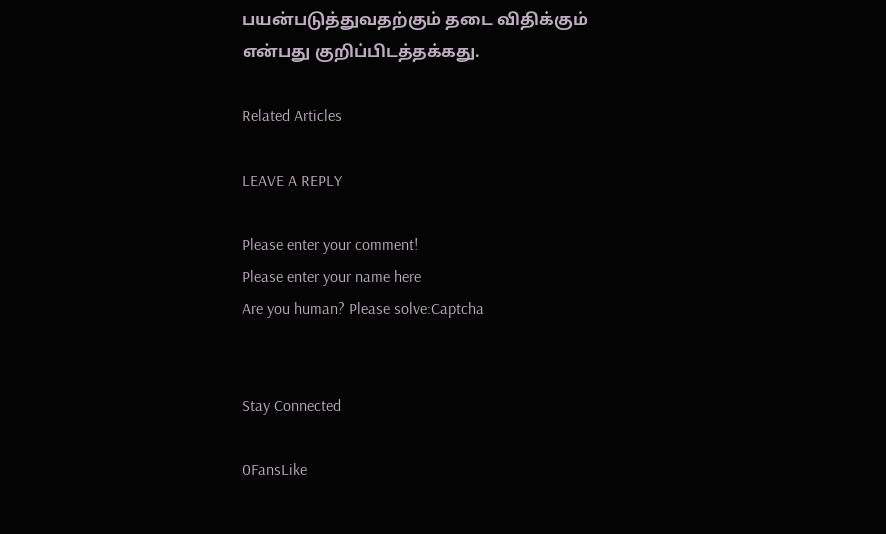பயன்படுத்துவதற்கும் தடை விதிக்கும் என்பது குறிப்பிடத்தக்கது.

Related Articles

LEAVE A REPLY

Please enter your comment!
Please enter your name here
Are you human? Please solve:Captcha


Stay Connected

0FansLike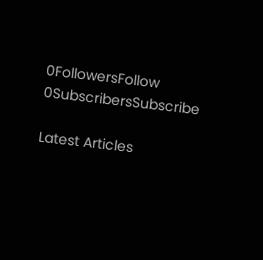0FollowersFollow
0SubscribersSubscribe

Latest Articles